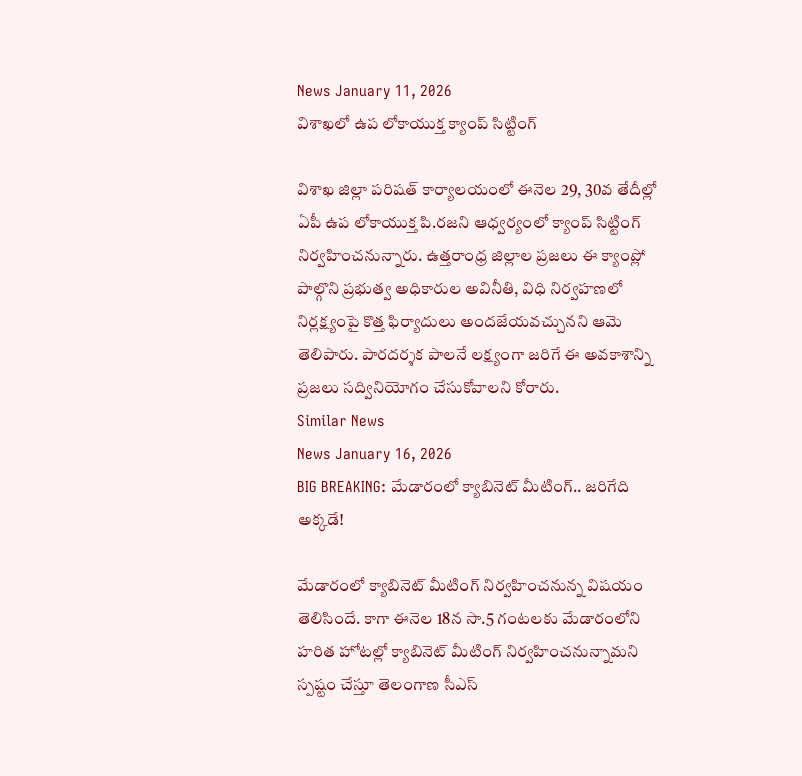News January 11, 2026
విశాఖలో ఉప లోకాయుక్త క్యాంప్ సిట్టింగ్

విశాఖ జిల్లా పరిషత్ కార్యాలయంలో ఈనెల 29, 30వ తేదీల్లో ఏపీ ఉప లోకాయుక్త పి.రజని ఆధ్వర్యంలో క్యాంప్ సిట్టింగ్ నిర్వహించనున్నారు. ఉత్తరాంధ్ర జిల్లాల ప్రజలు ఈ క్యాంప్లో పాల్గొని ప్రభుత్వ అధికారుల అవినీతి, విధి నిర్వహణలో నిర్లక్ష్యంపై కొత్త ఫిర్యాదులు అందజేయవచ్చునని ఆమె తెలిపారు. పారదర్శక పాలనే లక్ష్యంగా జరిగే ఈ అవకాశాన్ని ప్రజలు సద్వినియోగం చేసుకోవాలని కోరారు.
Similar News
News January 16, 2026
BIG BREAKING: మేడారంలో క్యాబినెట్ మీటింగ్.. జరిగేది అక్కడే!

మేడారంలో క్యాబినెట్ మీటింగ్ నిర్వహించనున్న విషయం తెలిసిందే. కాగా ఈనెల 18న సా.5 గంటలకు మేడారంలోని హరిత హోటల్లో క్యాబినెట్ మీటింగ్ నిర్వహించనున్నామని స్పష్టం చేస్తూ తెలంగాణ సీఎస్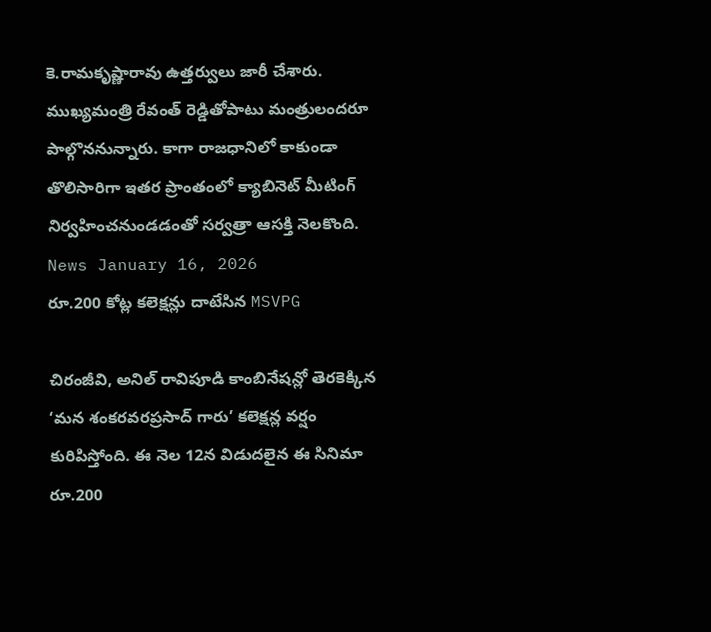కె.రామకృష్ణారావు ఉత్తర్వులు జారీ చేశారు. ముఖ్యమంత్రి రేవంత్ రెడ్డితోపాటు మంత్రులందరూ పాల్గొననున్నారు. కాగా రాజధానిలో కాకుండా తొలిసారిగా ఇతర ప్రాంతంలో క్యాబినెట్ మీటింగ్ నిర్వహించనుండడంతో సర్వత్రా ఆసక్తి నెలకొంది.
News January 16, 2026
రూ.200 కోట్ల కలెక్షన్లు దాటేసిన MSVPG

చిరంజీవి, అనిల్ రావిపూడి కాంబినేషన్లో తెరకెక్కిన ‘మన శంకరవరప్రసాద్ గారు’ కలెక్షన్ల వర్షం కురిపిస్తోంది. ఈ నెల 12న విడుదలైన ఈ సినిమా రూ.200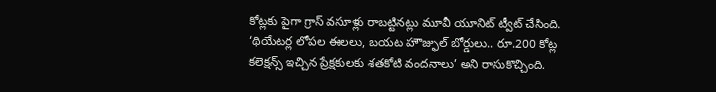కోట్లకు పైగా గ్రాస్ వసూళ్లు రాబట్టినట్లు మూవీ యూనిట్ ట్వీట్ చేసింది. ‘థియేటర్ల లోపల ఈలలు, బయట హౌజ్ఫుల్ బోర్డులు.. రూ.200 కోట్ల కలెక్షన్స్ ఇచ్చిన ప్రేక్షకులకు శతకోటి వందనాలు’ అని రాసుకొచ్చింది.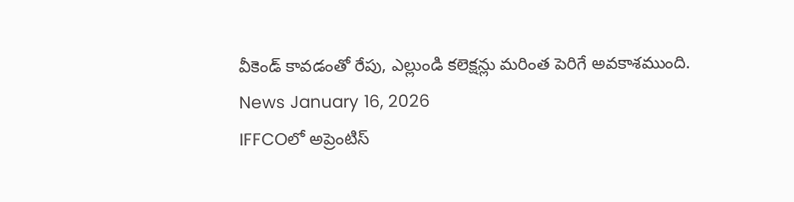వీకెండ్ కావడంతో రేపు, ఎల్లుండి కలెక్షన్లు మరింత పెరిగే అవకాశముంది.
News January 16, 2026
IFFCOలో అప్రెంటిస్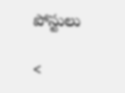పోస్టులు

<